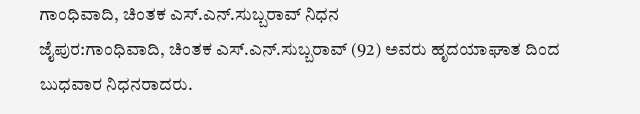ಗಾಂಧಿವಾದಿ, ಚಿಂತಕ ಎಸ್‌.ಎನ್.ಸುಬ್ಬರಾವ್‌ ನಿಧನ
ಜೈಪುರ:ಗಾಂಧಿವಾದಿ, ಚಿಂತಕ ಎಸ್‌.ಎನ್.ಸುಬ್ಬರಾವ್‌ (92) ಅವರು ಹೃದಯಾಘಾತ ದಿಂದ ಬುಧವಾರ ನಿಧನರಾದರು.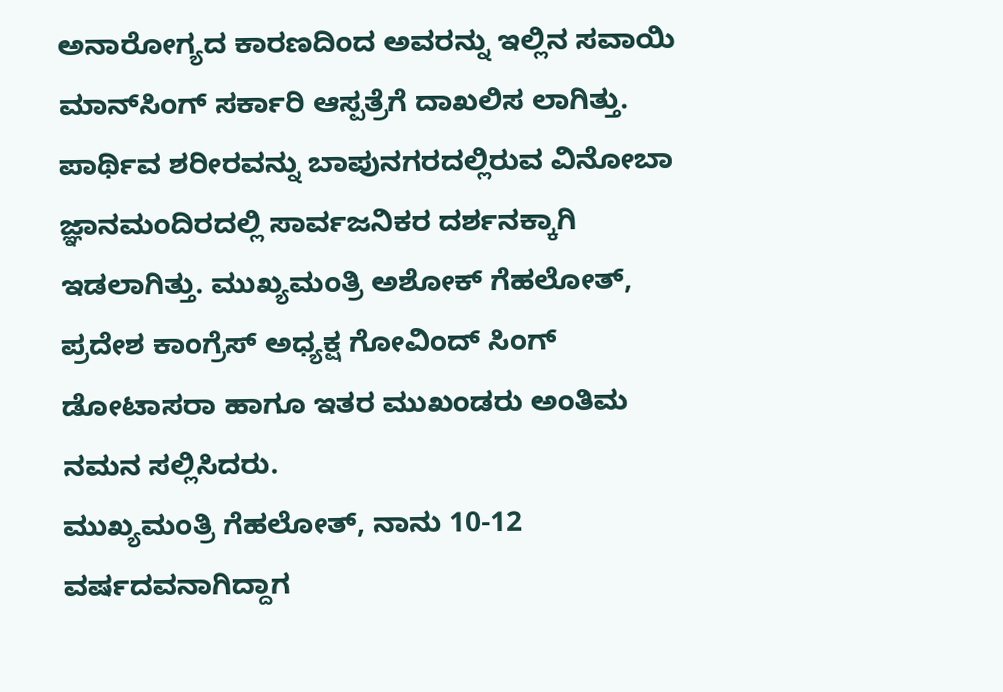ಅನಾರೋಗ್ಯದ ಕಾರಣದಿಂದ ಅವರನ್ನು ಇಲ್ಲಿನ ಸವಾಯಿ ಮಾನ್‌ಸಿಂಗ್‌ ಸರ್ಕಾರಿ ಆಸ್ಪತ್ರೆಗೆ ದಾಖಲಿಸ ಲಾಗಿತ್ತು.
ಪಾರ್ಥಿವ ಶರೀರವನ್ನು ಬಾಪುನಗರದಲ್ಲಿರುವ ವಿನೋಬಾ ಜ್ಞಾನಮಂದಿರದಲ್ಲಿ ಸಾರ್ವಜನಿಕರ ದರ್ಶನಕ್ಕಾಗಿ ಇಡಲಾಗಿತ್ತು. ಮುಖ್ಯಮಂತ್ರಿ ಅಶೋಕ್ ಗೆಹಲೋತ್‌, ಪ್ರದೇಶ ಕಾಂಗ್ರೆಸ್ ಅಧ್ಯಕ್ಷ ಗೋವಿಂದ್‌ ಸಿಂಗ್‌ ಡೋಟಾಸರಾ ಹಾಗೂ ಇತರ ಮುಖಂಡರು ಅಂತಿಮ ನಮನ ಸಲ್ಲಿಸಿದರು.
ಮುಖ್ಯಮಂತ್ರಿ ಗೆಹಲೋತ್‌, ನಾನು 10-12 ವರ್ಷದವನಾಗಿದ್ದಾಗ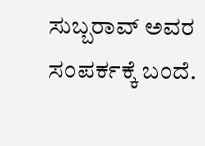ಸುಬ್ಬರಾವ್‌ ಅವರ ಸಂಪರ್ಕಕ್ಕೆ ಬಂದೆ.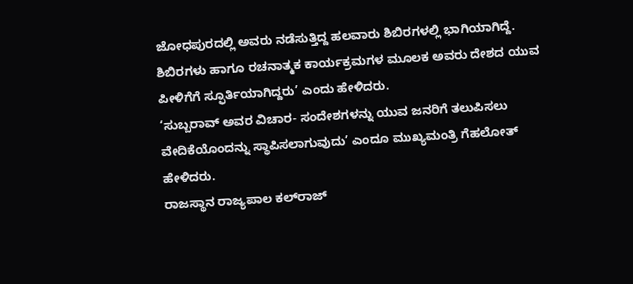ಜೋಧಪುರದಲ್ಲಿ ಅವರು ನಡೆಸುತ್ತಿದ್ದ ಹಲವಾರು ಶಿಬಿರಗಳಲ್ಲಿ ಭಾಗಿಯಾಗಿದ್ದೆ. ಶಿಬಿರಗಳು ಹಾಗೂ ರಚನಾತ್ಮಕ ಕಾರ್ಯಕ್ರಮಗಳ ಮೂಲಕ ಅವರು ದೇಶದ ಯುವ ಪೀಳಿಗೆಗೆ ಸ್ಫೂರ್ತಿಯಾಗಿದ್ದರು’ ಎಂದು ಹೇಳಿದರು.
‘ಸುಬ್ಬರಾವ್‌ ಅವರ ವಿಚಾರ- ಸಂದೇಶಗಳನ್ನು ಯುವ ಜನರಿಗೆ ತಲುಪಿಸಲು ವೇದಿಕೆಯೊಂದನ್ನು ಸ್ಥಾಪಿಸಲಾಗುವುದು’ ಎಂದೂ ಮುಖ್ಯಮಂತ್ರಿ ಗೆಹಲೋತ್‌ ಹೇಳಿದರು.
ರಾಜಸ್ಥಾನ ರಾಜ್ಯಪಾಲ ಕಲ್‌ರಾಜ್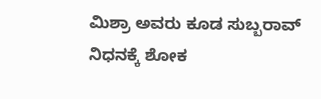ಮಿಶ್ರಾ ಅವರು ಕೂಡ ಸುಬ್ಬರಾವ್‌ ನಿಧನಕ್ಕೆ ಶೋಕ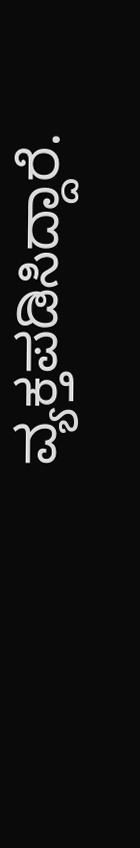ವ್ಯಕ್ತಪಡಿಸಿದ್ದಾರೆ.